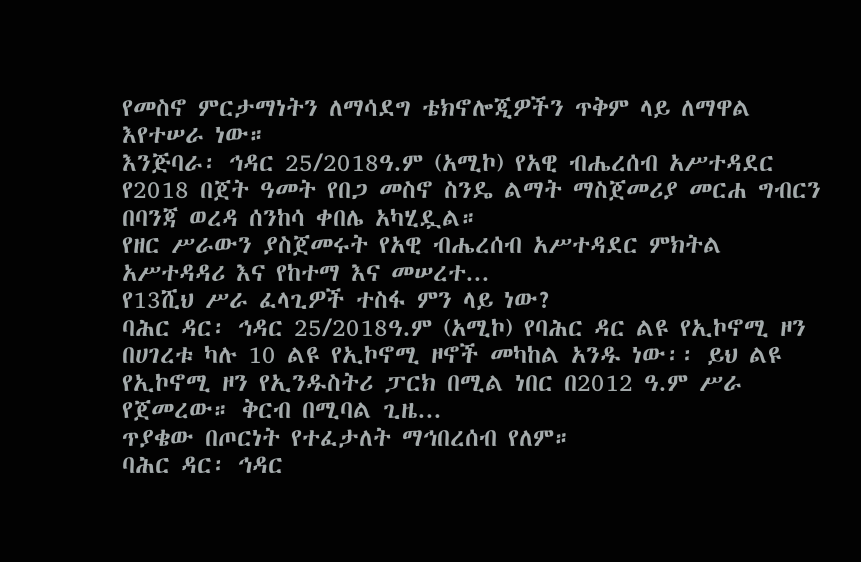የመስኖ ምርታማነትን ለማሳደግ ቴክኖሎጂዎችን ጥቅም ላይ ለማዋል እየተሠራ ነው።
እንጅባራ፡ ኅዳር 25/2018ዓ.ም (አሚኮ) የአዊ ብሔረሰብ አሥተዳደር የ2018 በጀት ዓመት የበጋ መስኖ ስንዴ ልማት ማስጀመሪያ መርሐ ግብርን በባንጃ ወረዳ ሰንከሳ ቀበሌ አካሂዷል።
የዘር ሥራውን ያስጀመሩት የአዊ ብሔረሰብ አሥተዳደር ምክትል አሥተዳዳሪ እና የከተማ እና መሠረተ...
የ13ሺህ ሥራ ፈላጊዎች ተስፋ ምን ላይ ነው?
ባሕር ዳር፡ ኅዳር 25/2018ዓ.ም (አሚኮ) የባሕር ዳር ልዩ የኢኮኖሚ ዞን በሀገረቱ ካሉ 10 ልዩ የኢኮኖሚ ዞኖች መካከል አንዱ ነው፡፡ ይህ ልዩ የኢኮኖሚ ዞን የኢንዱስትሪ ፓርክ በሚል ነበር በ2012 ዓ.ም ሥራ የጀመረው። ቅርብ በሚባል ጊዜ...
ጥያቄው በጦርነት የተፈታለት ማኅበረሰብ የለም።
ባሕር ዳር፡ ኅዳር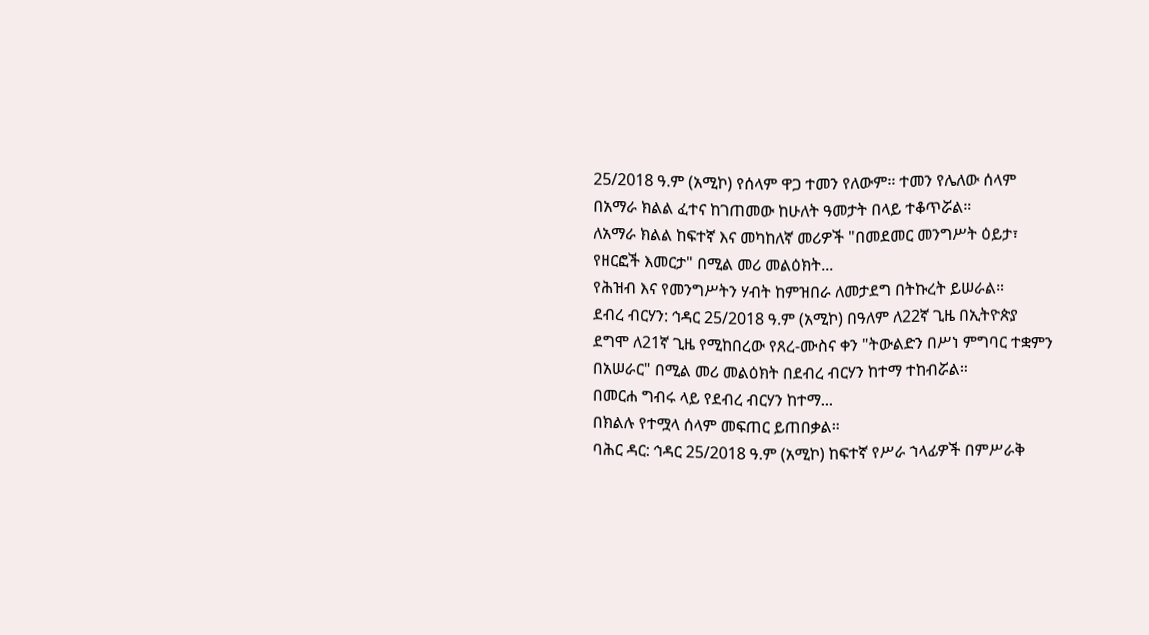25/2018 ዓ.ም (አሚኮ) የሰላም ዋጋ ተመን የለውም፡፡ ተመን የሌለው ሰላም በአማራ ክልል ፈተና ከገጠመው ከሁለት ዓመታት በላይ ተቆጥሯል።
ለአማራ ክልል ከፍተኛ እና መካከለኛ መሪዎች "በመደመር መንግሥት ዕይታ፣ የዘርፎች እመርታ" በሚል መሪ መልዕክት...
የሕዝብ እና የመንግሥትን ሃብት ከምዝበራ ለመታደግ በትኩረት ይሠራል።
ደብረ ብርሃን: ኅዳር 25/2018 ዓ.ም (አሚኮ) በዓለም ለ22ኛ ጊዜ በኢትዮጵያ ደግሞ ለ21ኛ ጊዜ የሚከበረው የጸረ-ሙስና ቀን "ትውልድን በሥነ ምግባር ተቋምን በአሠራር" በሚል መሪ መልዕክት በደብረ ብርሃን ከተማ ተከብሯል።
በመርሐ ግብሩ ላይ የደብረ ብርሃን ከተማ...
በክልሉ የተሟላ ሰላም መፍጠር ይጠበቃል።
ባሕር ዳር: ኅዳር 25/2018 ዓ.ም (አሚኮ) ከፍተኛ የሥራ ኀላፊዎች በምሥራቅ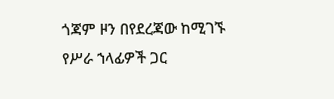ጎጃም ዞን በየደረጃው ከሚገኙ የሥራ ኀላፊዎች ጋር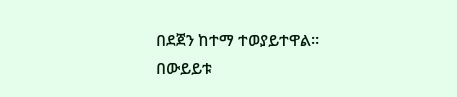በደጀን ከተማ ተወያይተዋል።
በውይይቱ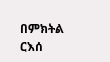በምክትል ርእሰ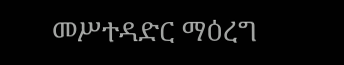መሥተዳድር ማዕረግ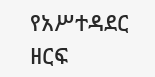የአሥተዳደር ዘርፍ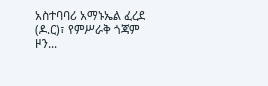አስተባባሪ አማኑኤል ፈረደ (ዶ.ር)፣ የምሥራቅ ጎጃም ዞን...